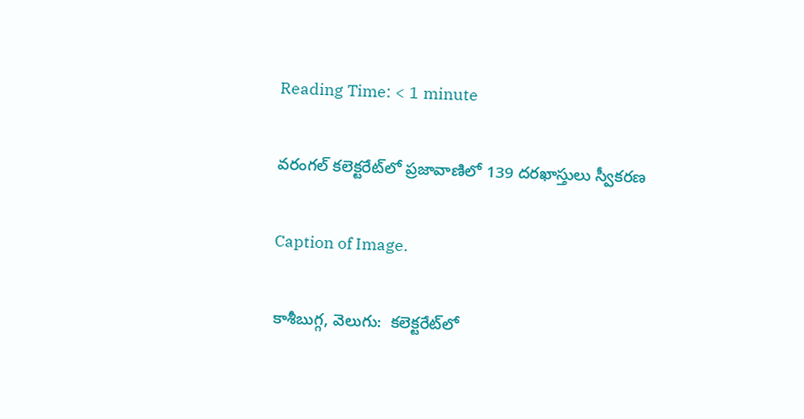Reading Time: < 1 minute

వరంగల్ కలెక్టరేట్‌‌‌‌‌‌‌‌‌‌‌‌‌‌‌‌లో ప్రజావాణిలో 139 దరఖాస్తులు స్వీకరణ

Caption of Image.

కాశీబుగ్గ, వెలుగు:  కలెక్టరేట్‌‌‌‌‌‌‌‌‌‌‌‌‌‌‌‌లో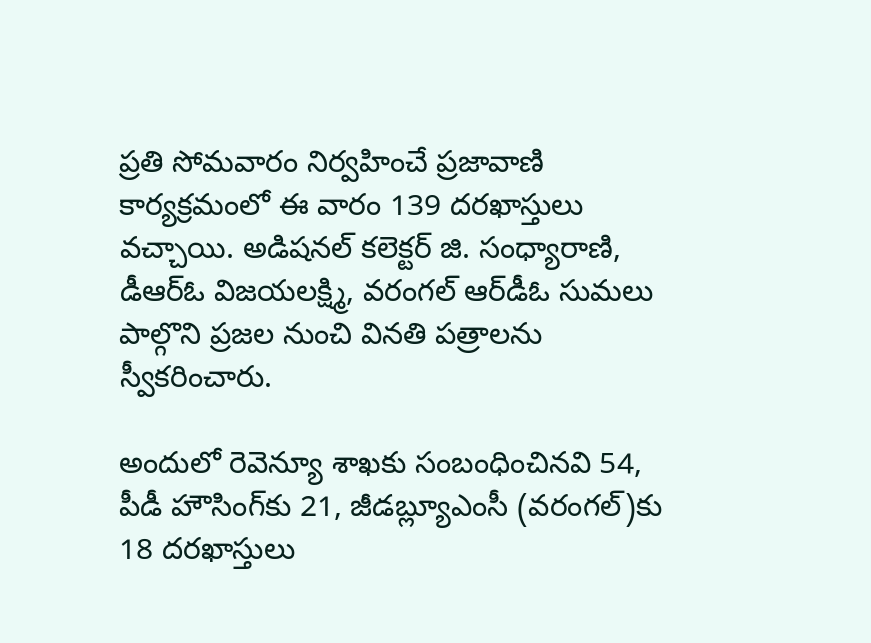ప్రతి సోమవారం నిర్వహించే ప్రజావాణి కార్యక్రమంలో ఈ వారం 139 దరఖాస్తులు వచ్చాయి. అడిషనల్ కలెక్టర్ జి. సంధ్యారాణి, డీఆర్‌‌‌‌‌‌‌‌‌‌‌‌‌‌‌‌ఓ విజయలక్ష్మి, వరంగల్ ఆర్‌‌‌‌‌‌‌‌‌‌‌‌‌‌‌‌డీఓ సుమలు పాల్గొని ప్రజల నుంచి వినతి పత్రాలను స్వీకరించారు.

అందులో రెవెన్యూ శాఖకు సంబంధించినవి 54, పీడీ హౌసింగ్‌‌‌‌‌‌‌‌‌‌‌‌‌‌‌‌కు 21, జీడబ్ల్యూఎంసీ (వరంగల్)కు 18 దరఖాస్తులు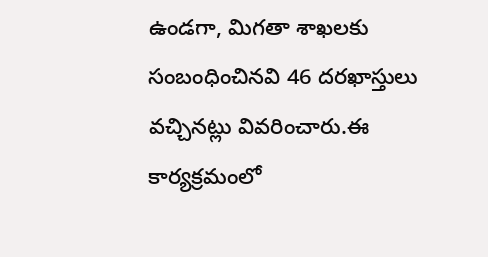ఉండగా, మిగతా శాఖలకు సంబంధించినవి 46 దరఖాస్తులు వచ్చినట్లు వివరించారు.ఈ కార్యక్రమంలో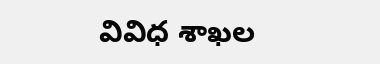వివిధ శాఖల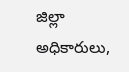జిల్లా అధికారులు,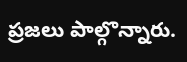ప్రజలు పాల్గొన్నారు.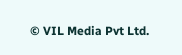© VIL Media Pvt Ltd.